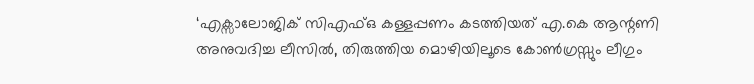‘എക്സാലോജിക് സിഎഫ്ഒ കള്ളപ്പണം കടത്തിയത് എ.കെ ആന്റണി അനുവദിച്ച ലീസിൽ, തിരുത്തിയ മൊഴിയിലൂടെ കോൺഗ്രസ്സും ലീഗും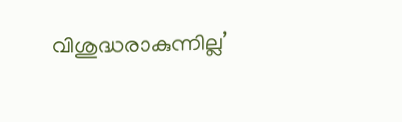വിശുദ്ധരാകുന്നില്ല’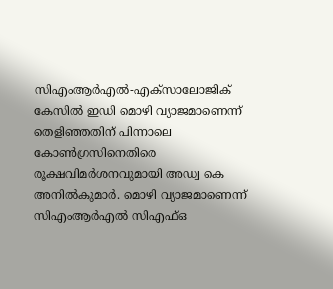സിഎംആർഎൽ-എക്സാലോജിക് കേസിൽ ഇഡി മൊഴി വ്യാജമാണെന്ന് തെളിഞ്ഞതിന് പിന്നാലെ കോൺഗ്രസിനെതിരെ രൂക്ഷവിമർശനവുമായി അഡ്വ കെ അനിൽകുമാർ. മൊഴി വ്യാജമാണെന്ന് സിഎംആർഎൽ സിഎഫ്ഒ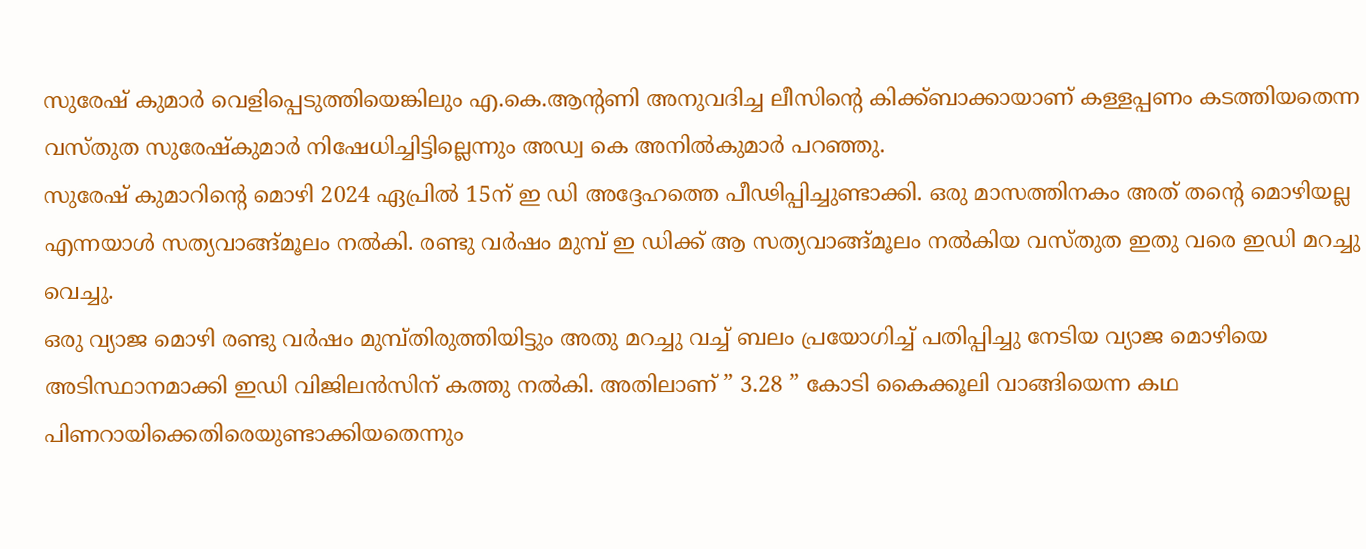സുരേഷ് കുമാർ വെളിപ്പെടുത്തിയെങ്കിലും എ.കെ.ആന്റണി അനുവദിച്ച ലീസിൻ്റെ കിക്ക്ബാക്കായാണ് കള്ളപ്പണം കടത്തിയതെന്ന വസ്തുത സുരേഷ്കുമാർ നിഷേധിച്ചിട്ടില്ലെന്നും അഡ്വ കെ അനിൽകുമാർ പറഞ്ഞു.
സുരേഷ് കുമാറിൻ്റെ മൊഴി 2024 ഏപ്രിൽ 15ന് ഇ ഡി അദ്ദേഹത്തെ പീഢിപ്പിച്ചുണ്ടാക്കി. ഒരു മാസത്തിനകം അത് തൻ്റെ മൊഴിയല്ല എന്നയാൾ സത്യവാങ്ങ്മൂലം നൽകി. രണ്ടു വർഷം മുമ്പ് ഇ ഡിക്ക് ആ സത്യവാങ്ങ്മൂലം നൽകിയ വസ്തുത ഇതു വരെ ഇഡി മറച്ചു വെച്ചു.
ഒരു വ്യാജ മൊഴി രണ്ടു വർഷം മുമ്പ്തിരുത്തിയിട്ടും അതു മറച്ചു വച്ച് ബലം പ്രയോഗിച്ച് പതിപ്പിച്ചു നേടിയ വ്യാജ മൊഴിയെ അടിസ്ഥാനമാക്കി ഇഡി വിജിലൻസിന് കത്തു നൽകി. അതിലാണ് ” 3.28 ” കോടി കൈക്കൂലി വാങ്ങിയെന്ന കഥ പിണറായിക്കെതിരെയുണ്ടാക്കിയതെന്നും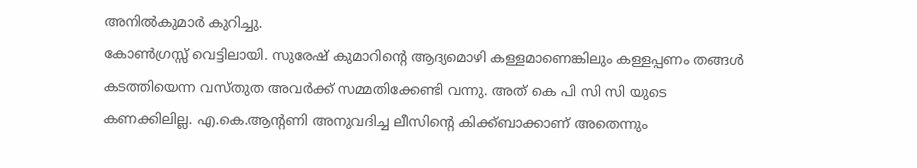അനിൽകുമാർ കുറിച്ചു.
കോൺഗ്രസ്സ് വെട്ടിലായി. സുരേഷ് കുമാറിൻ്റെ ആദ്യമൊഴി കള്ളമാണെങ്കിലും കള്ളപ്പണം തങ്ങൾ കടത്തിയെന്ന വസ്തുത അവർക്ക് സമ്മതിക്കേണ്ടി വന്നു. അത് കെ പി സി സി യുടെ കണക്കിലില്ല. എ.കെ.ആന്റണി അനുവദിച്ച ലീസിൻ്റെ കിക്ക്ബാക്കാണ് അതെന്നും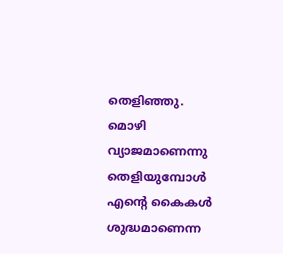തെളിഞ്ഞു.
മൊഴി വ്യാജമാണെന്നു തെളിയുമ്പോൾ എന്റെ കൈകൾ ശുദ്ധമാണെന്ന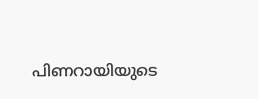പിണറായിയുടെ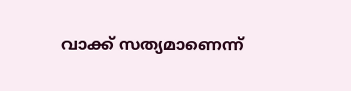വാക്ക് സത്യമാണെന്ന്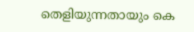തെളിയുന്നതായും കെ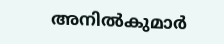അനിൽകുമാർ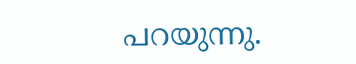പറയുന്നു.